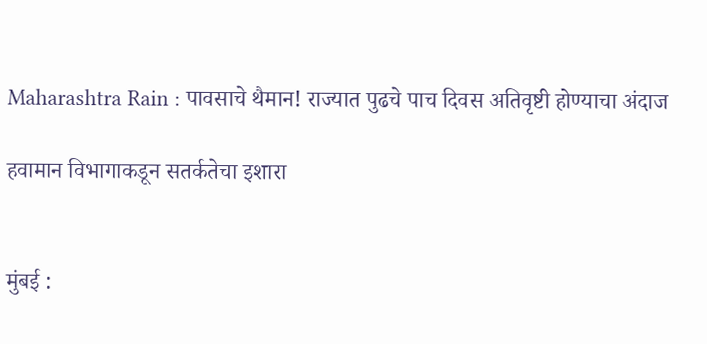Maharashtra Rain : पावसाचे थैमान! राज्यात पुढचे पाच दिवस अतिवृष्टी होण्याचा अंदाज

हवामान विभागाकडून सतर्कतेचा इशारा


मुंबई :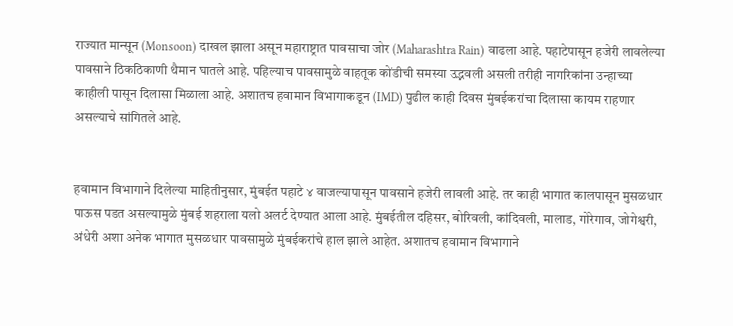राज्यात मान्सून (Monsoon) दाखल झाला असून महाराष्ट्रात पावसाचा जोर (Maharashtra Rain) वाढला आहे. पहाटेपासून हजेरी लावलेल्या पावसाने ठिकठिकाणी थैमान घातले आहे. पहिल्याच पावसामुळे वाहतूक कोंडीची समस्या उद्भवली असली तरीही नागरिकांना उन्हाच्या काहीली पासून दिलासा मिळाला आहे. अशातच हवामान विभागाकडून (IMD) पुढील काही दिवस मुंबईकरांचा दिलासा कायम राहणार असल्याचे सांगितले आहे.


हवामान विभागाने दिलेल्या माहितीनुसार, मुंबईत पहाटे ४ वाजल्यापासून पावसाने हजेरी लावली आहे. तर काही भागात कालपासून मुसळधार पाऊस पडत असल्यामुळे मुंबई शहराला यलो अलर्ट देण्यात आला आहे. मुंबईतील दहिसर, बोरिवली, कांदिवली, मालाड, गोरेगाव, जोगेश्वरी, अंधेरी अशा अनेक भागात मुसळधार पावसामुळे मुंबईकरांचे हाल झाले आहेत. अशातच हवामान विभागाने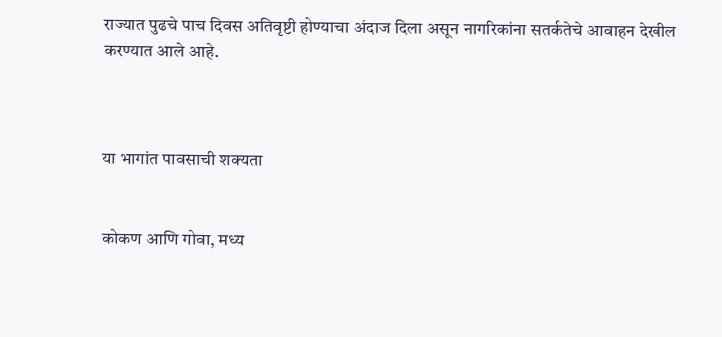राज्यात पुढचे पाच दिवस अतिवृष्टी होण्याचा अंदाज दिला असून नागरिकांना सतर्कतेचे आवाहन देखील करण्यात आले आहे.



या भागांत पावसाची शक्यता


कोकण आणि गोवा, मध्य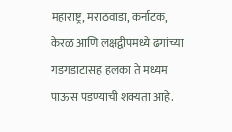महाराष्ट्र, मराठवाडा, कर्नाटक, केरळ आणि लक्षद्वीपमध्ये ढगांच्या गडगडाटासह हलका ते मध्यम पाऊस पडण्याची शक्यता आहे.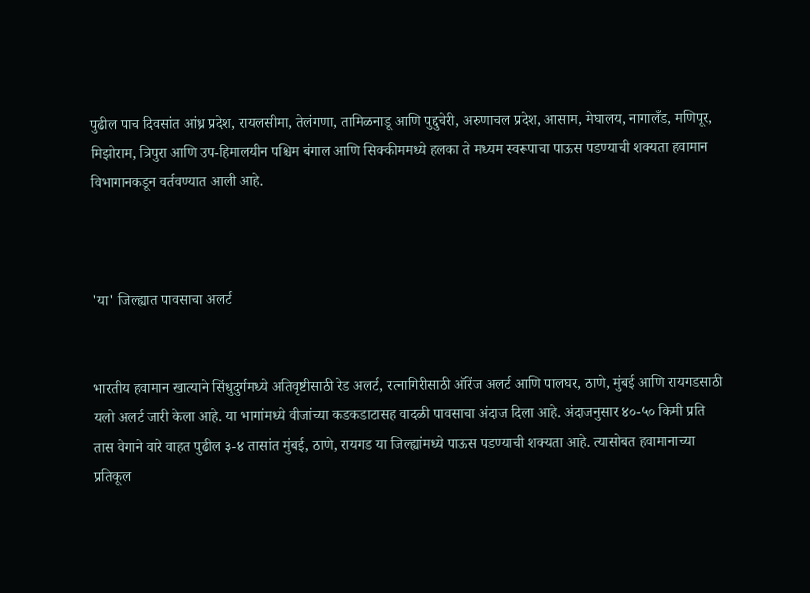पुढील पाच दिवसांत आंध्र प्रदेश, रायलसीमा, तेलंगणा, तामिळनाडू आणि पुद्दुचेरी, अरुणाचल प्रदेश, आसाम, मेघालय, नागालँड, मणिपूर, मिझोराम, त्रिपुरा आणि उप-हिमालयीन पश्चिम बंगाल आणि सिक्कीममध्ये हलका ते मध्यम स्वरूपाचा पाऊस पडण्याची शक्यता हवामान विभागानकडून वर्तवण्यात आली आहे.



'या' जिल्ह्यात पावसाचा अलर्ट


भारतीय हवामान खात्याने सिंधुदुर्गमध्ये अतिवृष्टीसाठी रेड अलर्ट, रत्नागिरीसाठी ऑरेंज अलर्ट आणि पालघर, ठाणे, मुंबई आणि रायगडसाठी यलो अलर्ट जारी केला आहे. या भागांमध्ये वीजांच्या कडकडाटासह वादळी पावसाचा अंदाज दिला आहे. अंदाजनुसार ४०-५० किमी प्रति तास वेगाने वारे वाहत पुढील ३-४ तासांत मुंबई, ठाणे, रायगड या जिल्ह्यांमध्ये पाऊस पडण्याची शक्यता आहे. त्यासोबत हवामानाच्या प्रतिकूल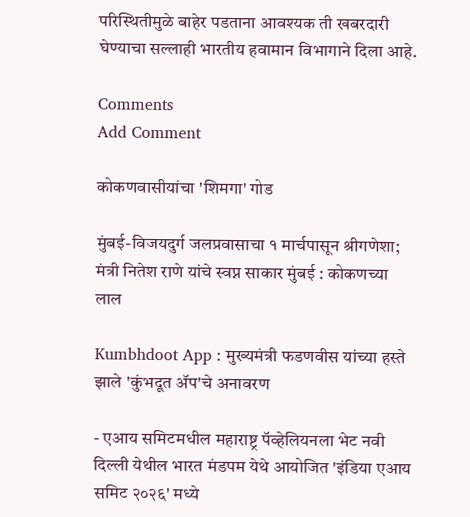परिस्थितीमुळे बाहेर पडताना आवश्यक ती खबरदारी घेण्याचा सल्लाही भारतीय हवामान विभागाने दिला आहे.

Comments
Add Comment

कोकणवासीयांचा 'शिमगा' गोड

मुंबई-विजयदुर्ग जलप्रवासाचा १ मार्चपासून श्रीगणेशा; मंत्री नितेश राणे यांचे स्वप्न साकार मुंबई : कोकणच्या लाल

Kumbhdoot App : मुख्यमंत्री फडणवीस यांच्या हस्ते झाले 'कुंभदूत ॲप'चे अनावरण

- एआय समिटमधील महाराष्ट्र पॅव्हेलियनला भेट नवी दिल्ली येथील भारत मंडपम येथे आयोजित 'इंडिया एआय समिट २०२६' मध्ये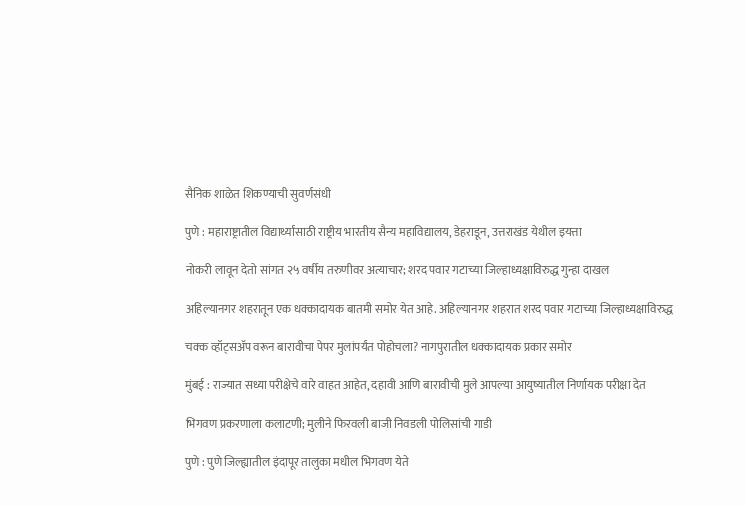सैनिक शाळेत शिकण्याची सुवर्णसंधी

पुणे : महाराष्ट्रातील विद्यार्थ्यांसाठी राष्ट्रीय भारतीय सैन्य महाविद्यालय, डेहराडून, उत्तराखंड येथील इयत्ता

नोकरी लावून देतो सांगत २५ वर्षीय तरुणीवर अत्याचार; शरद पवार गटाच्या जिल्हाध्यक्षाविरुद्ध गुन्हा दाखल

अहिल्यानगर शहरातून एक धक्कादायक बातमी समोर येत आहे. अहिल्यानगर शहरात शरद पवार गटाच्या जिल्हाध्यक्षाविरुद्ध

चक्क व्हॉट्सअ‍ॅप वरून बारावीचा पेपर मुलांपर्यंत पोहोचला? नागपुरातील धक्कादायक प्रकार समोर

मुंबई : राज्यात सध्या परीक्षेचे वारे वाहत आहेत, दहावी आणि बारावीची मुले आपल्या आयुष्यातील निर्णायक परीक्षा देत

भिगवण प्रकरणाला कलाटणी; मुलीने फिरवली बाजी निवडली पोलिसांची गाडी

पुणे : पुणे जिल्ह्यातील इंदापूर तालुका मधील भिगवण येते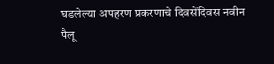घडलेल्या अपहरण प्रकरणाचे दिवसेंदिवस नवीन पैलू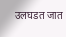उलघडत जात